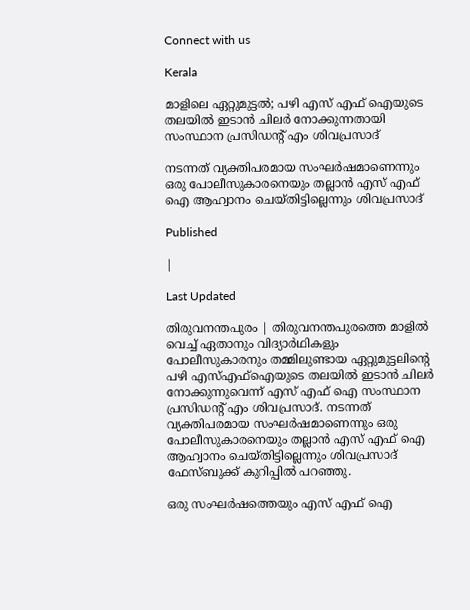Connect with us

Kerala

മാളിലെ ഏറ്റുമുട്ടല്‍; പഴി എസ് എഫ് ഐയുടെ തലയില്‍ ഇടാന്‍ ചിലര്‍ നോക്കുന്നതായി സംസ്ഥാന പ്രസിഡന്റ് എം ശിവപ്രസാദ്

നടന്നത് വ്യക്തിപരമായ സംഘര്‍ഷമാണെന്നും ഒരു പോലീസുകാരനെയും തല്ലാന്‍ എസ് എഫ് ഐ ആഹ്വാനം ചെയ്തിട്ടില്ലെന്നും ശിവപ്രസാദ്

Published

|

Last Updated

തിരുവനന്തപുരം | തിരുവനന്തപുരത്തെ മാളില്‍ വെച്ച് ഏതാനും വിദ്യാര്‍ഥികളും പോലീസുകാരനും തമ്മിലുണ്ടായ ഏറ്റുമുട്ടലിന്റെ പഴി എസ്എഫ്ഐയുടെ തലയില്‍ ഇടാന്‍ ചിലര്‍ നോക്കുന്നുവെന്ന് എസ് എഫ് ഐ സംസ്ഥാന പ്രസിഡന്റ് എം ശിവപ്രസാദ്. നടന്നത് വ്യക്തിപരമായ സംഘര്‍ഷമാണെന്നും ഒരു പോലീസുകാരനെയും തല്ലാന്‍ എസ് എഫ് ഐ ആഹ്വാനം ചെയ്തിട്ടില്ലെന്നും ശിവപ്രസാദ് ഫേസ്ബുക്ക് കുറിപ്പില്‍ പറഞ്ഞു.

ഒരു സംഘര്‍ഷത്തെയും എസ് എഫ് ഐ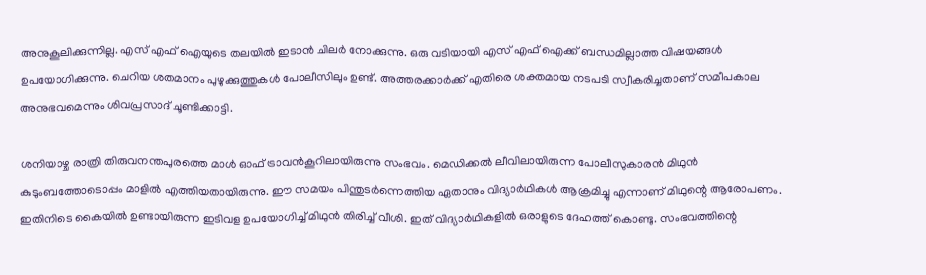അനുകൂലിക്കുന്നില്ല. എസ് എഫ് ഐയുടെ തലയില്‍ ഇടാന്‍ ചിലര്‍ നോക്കുന്നു. ഒരു വടിയായി എസ് എഫ് ഐക്ക് ബന്ധമില്ലാത്ത വിഷയങ്ങള്‍ ഉപയോഗിക്കുന്നു. ചെറിയ ശതമാനം പുഴുക്കുത്തുകള്‍ പോലീസിലും ഉണ്ട്. അത്തരക്കാര്‍ക്ക് എതിരെ ശക്തമായ നടപടി സ്വീകരിച്ചതാണ് സമീപകാല അനുഭവമെന്നും ശിവപ്രസാദ് ചൂണ്ടിക്കാട്ടി.

ശനിയാഴ്ച രാത്രി തിരുവനന്തപുരത്തെ മാള്‍ ഓഫ് ട്രാവന്‍കൂറിലായിരുന്നു സംഭവം. മെഡിക്കല്‍ ലീവിലായിരുന്ന പോലീസുകാരന്‍ മിഥുന്‍ കുടുംബത്തോടൊപ്പം മാളില്‍ എത്തിയതായിരുന്നു. ഈ സമയം പിന്തുടര്‍ന്നെത്തിയ ഏതാനും വിദ്യാര്‍ഥികള്‍ ആക്രമിച്ചു എന്നാണ് മിഥുന്റെ ആരോപണം. ഇതിനിടെ കൈയില്‍ ഉണ്ടായിരുന്ന ഇടിവള ഉപയോഗിച്ച് മിഥുന്‍ തിരിച്ച് വീശി. ഇത് വിദ്യാര്‍ഥികളില്‍ ഒരാളുടെ ദേഹത്ത് കൊണ്ടു. സംഭവത്തിന്റെ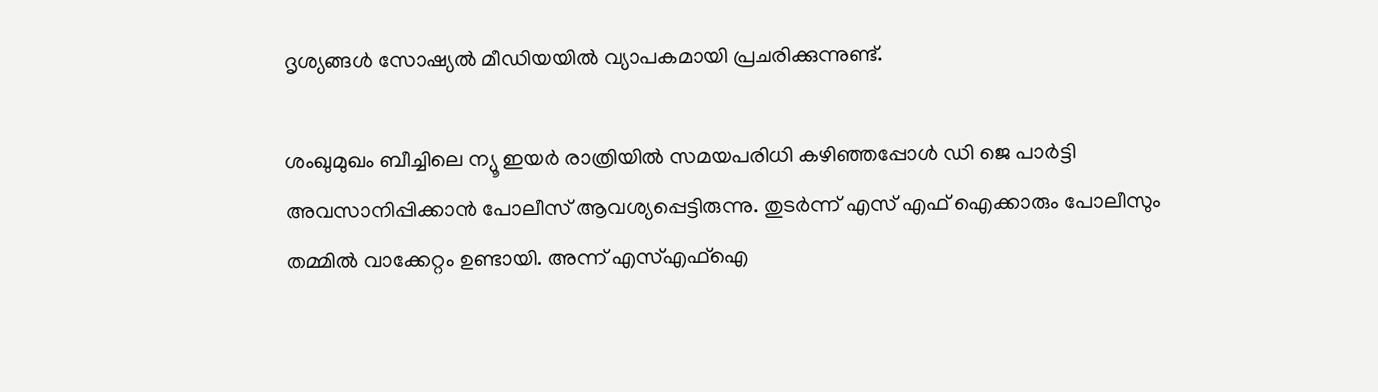ദൃശ്യങ്ങള്‍ സോഷ്യല്‍ മീഡിയയില്‍ വ്യാപകമായി പ്രചരിക്കുന്നുണ്ട്.

ശംഖുമുഖം ബീച്ചിലെ ന്യൂ ഇയര്‍ രാത്രിയില്‍ സമയപരിധി കഴിഞ്ഞപ്പോള്‍ ഡി ജെ പാര്‍ട്ടി അവസാനിപ്പിക്കാന്‍ പോലീസ് ആവശ്യപ്പെട്ടിരുന്നു. തുടര്‍ന്ന് എസ് എഫ് ഐക്കാരും പോലീസും തമ്മില്‍ വാക്കേറ്റം ഉണ്ടായി. അന്ന് എസ്എഫ്‌ഐ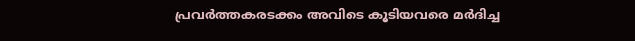പ്രവര്‍ത്തകരടക്കം അവിടെ കൂടിയവരെ മര്‍ദിച്ച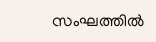സംഘത്തില്‍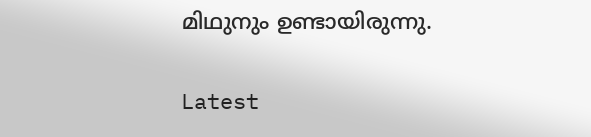മിഥുനും ഉണ്ടായിരുന്നു.

Latest